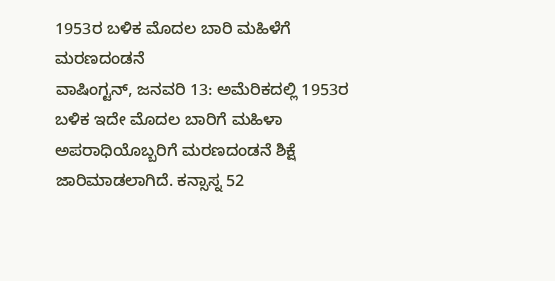1953ರ ಬಳಿಕ ಮೊದಲ ಬಾರಿ ಮಹಿಳೆಗೆ ಮರಣದಂಡನೆ
ವಾಷಿಂಗ್ಟನ್, ಜನವರಿ 13: ಅಮೆರಿಕದಲ್ಲಿ 1953ರ ಬಳಿಕ ಇದೇ ಮೊದಲ ಬಾರಿಗೆ ಮಹಿಳಾ ಅಪರಾಧಿಯೊಬ್ಬರಿಗೆ ಮರಣದಂಡನೆ ಶಿಕ್ಷೆ ಜಾರಿಮಾಡಲಾಗಿದೆ. ಕನ್ಸಾಸ್ನ 52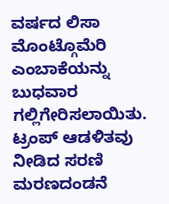ವರ್ಷದ ಲಿಸಾ ಮೊಂಟ್ಗೊಮೆರಿ ಎಂಬಾಕೆಯನ್ನು ಬುಧವಾರ ಗಲ್ಲಿಗೇರಿಸಲಾಯಿತು. ಟ್ರಂಪ್ ಆಡಳಿತವು ನೀಡಿದ ಸರಣಿ ಮರಣದಂಡನೆ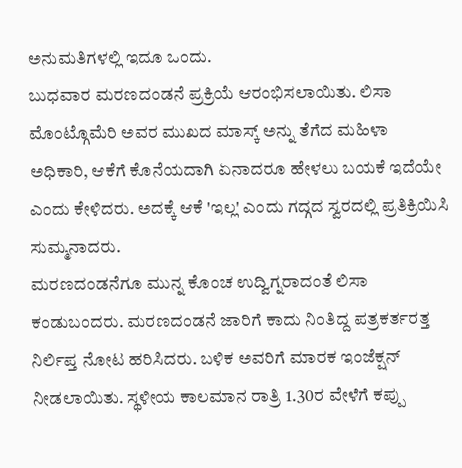ಅನುಮತಿಗಳಲ್ಲಿ ಇದೂ ಒಂದು.
ಬುಧವಾರ ಮರಣದಂಡನೆ ಪ್ರಕ್ರಿಯೆ ಆರಂಭಿಸಲಾಯಿತು. ಲಿಸಾ ಮೊಂಟ್ಗೊಮೆರಿ ಅವರ ಮುಖದ ಮಾಸ್ಕ್ ಅನ್ನು ತೆಗೆದ ಮಹಿಳಾ ಅಧಿಕಾರಿ, ಆಕೆಗೆ ಕೊನೆಯದಾಗಿ ಏನಾದರೂ ಹೇಳಲು ಬಯಕೆ ಇದೆಯೇ ಎಂದು ಕೇಳಿದರು. ಅದಕ್ಕೆ ಆಕೆ 'ಇಲ್ಲ' ಎಂದು ಗದ್ಗದ ಸ್ವರದಲ್ಲಿ ಪ್ರತಿಕ್ರಿಯಿಸಿ ಸುಮ್ಮನಾದರು.
ಮರಣದಂಡನೆಗೂ ಮುನ್ನ ಕೊಂಚ ಉದ್ವಿಗ್ನರಾದಂತೆ ಲಿಸಾ ಕಂಡುಬಂದರು. ಮರಣದಂಡನೆ ಜಾರಿಗೆ ಕಾದು ನಿಂತಿದ್ದ ಪತ್ರಕರ್ತರತ್ತ ನಿರ್ಲಿಪ್ತ ನೋಟ ಹರಿಸಿದರು. ಬಳಿಕ ಅವರಿಗೆ ಮಾರಕ ಇಂಜೆಕ್ಷನ್ ನೀಡಲಾಯಿತು. ಸ್ಥಳೀಯ ಕಾಲಮಾನ ರಾತ್ರಿ 1.30ರ ವೇಳೆಗೆ ಕಪ್ಪು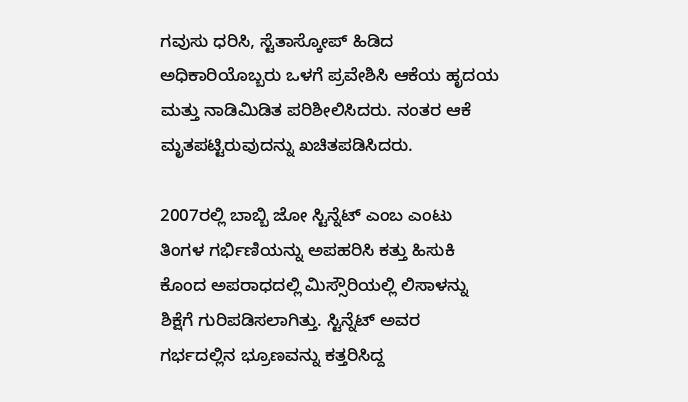ಗವುಸು ಧರಿಸಿ, ಸ್ಟೆತಾಸ್ಕೋಪ್ ಹಿಡಿದ ಅಧಿಕಾರಿಯೊಬ್ಬರು ಒಳಗೆ ಪ್ರವೇಶಿಸಿ ಆಕೆಯ ಹೃದಯ ಮತ್ತು ನಾಡಿಮಿಡಿತ ಪರಿಶೀಲಿಸಿದರು. ನಂತರ ಆಕೆ ಮೃತಪಟ್ಟಿರುವುದನ್ನು ಖಚಿತಪಡಿಸಿದರು.

2007ರಲ್ಲಿ ಬಾಬ್ಬಿ ಜೋ ಸ್ಟಿನ್ನೆಟ್ ಎಂಬ ಎಂಟು ತಿಂಗಳ ಗರ್ಭಿಣಿಯನ್ನು ಅಪಹರಿಸಿ ಕತ್ತು ಹಿಸುಕಿ ಕೊಂದ ಅಪರಾಧದಲ್ಲಿ ಮಿಸ್ಸೌರಿಯಲ್ಲಿ ಲಿಸಾಳನ್ನು ಶಿಕ್ಷೆಗೆ ಗುರಿಪಡಿಸಲಾಗಿತ್ತು. ಸ್ಟಿನ್ನೆಟ್ ಅವರ ಗರ್ಭದಲ್ಲಿನ ಭ್ರೂಣವನ್ನು ಕತ್ತರಿಸಿದ್ದ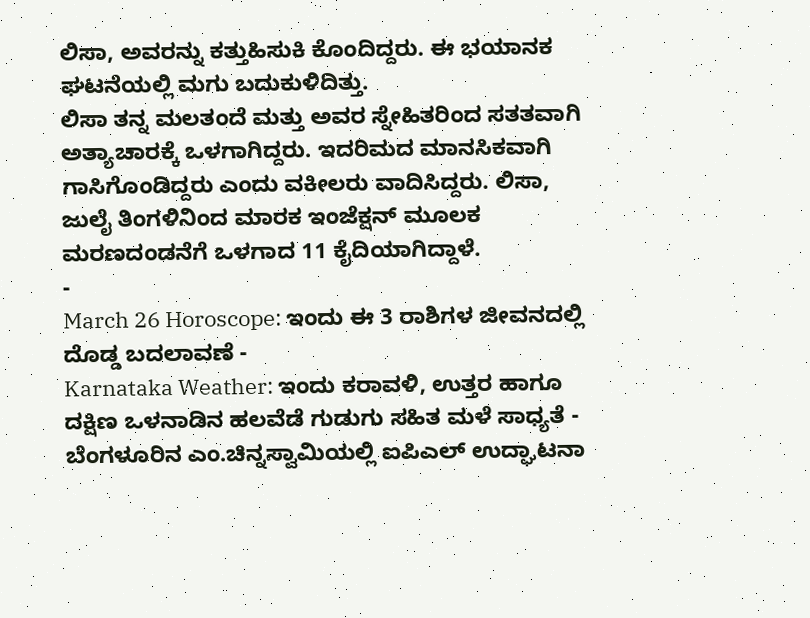ಲಿಸಾ, ಅವರನ್ನು ಕತ್ತುಹಿಸುಕಿ ಕೊಂದಿದ್ದರು. ಈ ಭಯಾನಕ ಘಟನೆಯಲ್ಲಿ ಮಗು ಬದುಕುಳಿದಿತ್ತು.
ಲಿಸಾ ತನ್ನ ಮಲತಂದೆ ಮತ್ತು ಅವರ ಸ್ನೇಹಿತರಿಂದ ಸತತವಾಗಿ ಅತ್ಯಾಚಾರಕ್ಕೆ ಒಳಗಾಗಿದ್ದರು. ಇದರಿಮದ ಮಾನಸಿಕವಾಗಿ ಗಾಸಿಗೊಂಡಿದ್ದರು ಎಂದು ವಕೀಲರು ವಾದಿಸಿದ್ದರು. ಲಿಸಾ, ಜುಲೈ ತಿಂಗಳಿನಿಂದ ಮಾರಕ ಇಂಜೆಕ್ಷನ್ ಮೂಲಕ ಮರಣದಂಡನೆಗೆ ಒಳಗಾದ 11 ಕೈದಿಯಾಗಿದ್ದಾಳೆ.
-
March 26 Horoscope: ಇಂದು ಈ 3 ರಾಶಿಗಳ ಜೀವನದಲ್ಲಿ ದೊಡ್ಡ ಬದಲಾವಣೆ -
Karnataka Weather: ಇಂದು ಕರಾವಳಿ, ಉತ್ತರ ಹಾಗೂ ದಕ್ಷಿಣ ಒಳನಾಡಿನ ಹಲವೆಡೆ ಗುಡುಗು ಸಹಿತ ಮಳೆ ಸಾಧ್ಯತೆ -
ಬೆಂಗಳೂರಿನ ಎಂ.ಚಿನ್ನಸ್ವಾಮಿಯಲ್ಲಿ ಐಪಿಎಲ್ ಉದ್ಘಾಟನಾ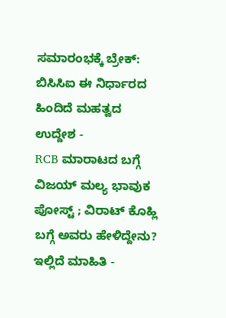ಸಮಾರಂಭಕ್ಕೆ ಬ್ರೇಕ್: ಬಿಸಿಸಿಐ ಈ ನಿರ್ಧಾರದ ಹಿಂದಿದೆ ಮಹತ್ವದ ಉದ್ದೇಶ -
RCB ಮಾರಾಟದ ಬಗ್ಗೆ ವಿಜಯ್ ಮಲ್ಯ ಭಾವುಕ ಪೋಸ್ಟ್ ; ವಿರಾಟ್ ಕೊಹ್ಲಿ ಬಗ್ಗೆ ಅವರು ಹೇಳಿದ್ದೇನು? ಇಲ್ಲಿದೆ ಮಾಹಿತಿ -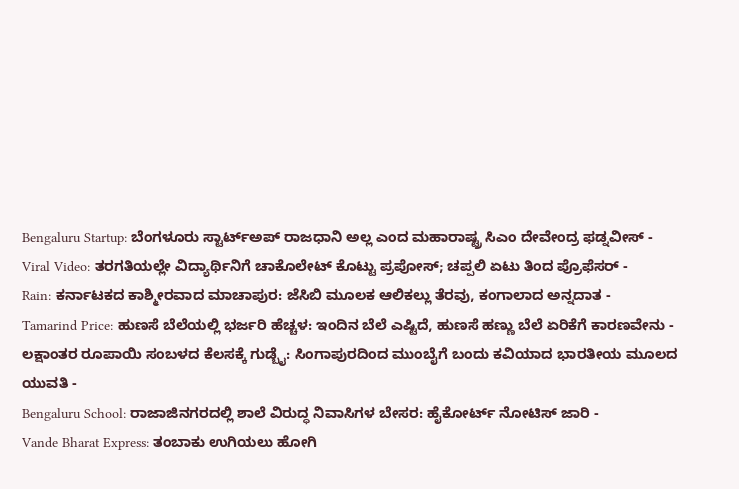Bengaluru Startup: ಬೆಂಗಳೂರು ಸ್ಟಾರ್ಟ್ಅಪ್ ರಾಜಧಾನಿ ಅಲ್ಲ ಎಂದ ಮಹಾರಾಷ್ಟ್ರ ಸಿಎಂ ದೇವೇಂದ್ರ ಫಡ್ನವೀಸ್ -
Viral Video: ತರಗತಿಯಲ್ಲೇ ವಿದ್ಯಾರ್ಥಿನಿಗೆ ಚಾಕೊಲೇಟ್ ಕೊಟ್ಟು ಪ್ರಪೋಸ್; ಚಪ್ಪಲಿ ಏಟು ತಿಂದ ಪ್ರೊಫೆಸರ್ -
Rain: ಕರ್ನಾಟಕದ ಕಾಶ್ಮೀರವಾದ ಮಾಚಾಪುರ: ಜೆಸಿಬಿ ಮೂಲಕ ಆಲಿಕಲ್ಲು ತೆರವು, ಕಂಗಾಲಾದ ಅನ್ನದಾತ -
Tamarind Price: ಹುಣಸೆ ಬೆಲೆಯಲ್ಲಿ ಭರ್ಜರಿ ಹೆಚ್ಚಳ: ಇಂದಿನ ಬೆಲೆ ಎಷ್ಟಿದೆ, ಹುಣಸೆ ಹಣ್ಣು ಬೆಲೆ ಏರಿಕೆಗೆ ಕಾರಣವೇನು -
ಲಕ್ಷಾಂತರ ರೂಪಾಯಿ ಸಂಬಳದ ಕೆಲಸಕ್ಕೆ ಗುಡ್ಬೈ: ಸಿಂಗಾಪುರದಿಂದ ಮುಂಬೈಗೆ ಬಂದು ಕವಿಯಾದ ಭಾರತೀಯ ಮೂಲದ ಯುವತಿ -
Bengaluru School: ರಾಜಾಜಿನಗರದಲ್ಲಿ ಶಾಲೆ ವಿರುದ್ಧ ನಿವಾಸಿಗಳ ಬೇಸರ: ಹೈಕೋರ್ಟ್ ನೋಟಿಸ್ ಜಾರಿ -
Vande Bharat Express: ತಂಬಾಕು ಉಗಿಯಲು ಹೋಗಿ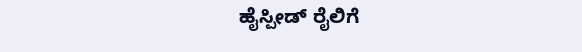ಹೈಸ್ಪೀಡ್ ರೈಲಿಗೆ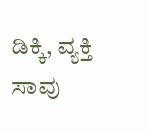ಡಿಕ್ಕಿ, ವ್ಯಕ್ತಿ ಸಾವು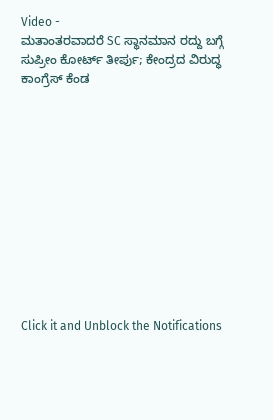Video -
ಮತಾಂತರವಾದರೆ SC ಸ್ಥಾನಮಾನ ರದ್ದು ಬಗ್ಗೆ ಸುಪ್ರೀಂ ಕೋರ್ಟ್ ತೀರ್ಪು; ಕೇಂದ್ರದ ವಿರುದ್ಧ ಕಾಂಗ್ರೆಸ್ ಕೆಂಡ












Click it and Unblock the Notifications